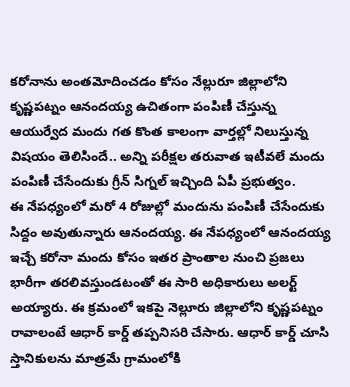కరోనాను అంతమోదించడం కోసం నేల్లురూ జిల్లాలోని కృష్ణపట్నం ఆనందయ్య ఉచితంగా పంపిణీ చేస్తున్న ఆయుర్వేద మందు గత కొంత కాలంగా వార్తల్లో నిలుస్తున్న విషయం తెలిసిందే.. అన్ని పరీక్షల తరువాత ఇటీవలే మందు పంపిణీ చేసేందుకు గ్రీన్ సిగ్నల్ ఇచ్చింది ఏపీ ప్రభుత్వం.
ఈ నేపధ్యంలో మరో 4 రోజుల్లో మందును పంపిణీ చేసేందుకు సిద్దం అవుతున్నారు ఆనందయ్య. ఈ నేపధ్యంలో ఆనందయ్య ఇచ్చే కరోనా మందు కోసం ఇతర ప్రాంతాల నుంచి ప్రజలు భారీగా తరలివస్తుండటంతో ఈ సారి అధికారులు అలర్ట్ అయ్యారు. ఈ క్రమంలో ఇకపై నెల్లూరు జిల్లాలోని కృష్ణపట్నం రావాలంటే ఆధార్ కార్డ్ తప్పనిసరి చేసారు. ఆధార్ కార్డ్ చూసి స్తానికులను మాత్రమే గ్రామంలోకి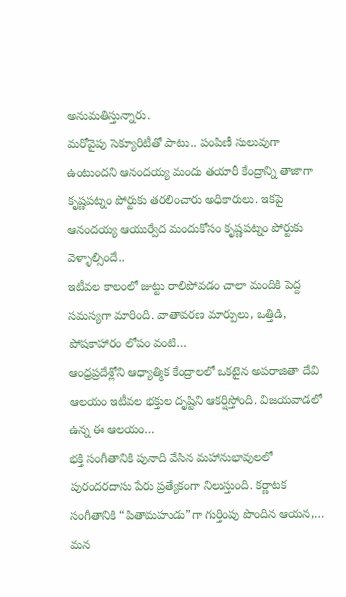అనుమతిస్తున్నారు.
మరోవైపు సెక్యూరిటీతో పాటు.. పంపిణీ సులువుగా ఉంటుందని ఆనందయ్య మందు తయారీ కేంద్రాన్ని తాజాగా కృష్ణపట్నం పోర్టుకు తరలించారు అధికారులు. ఇకపై ఆనందయ్య ఆయుర్వేద మందుకోసం కృష్ణపట్నం పోర్టుకు వెళ్ళాల్సిందే..
ఇటీవల కాలంలో జుట్టు రాలిపోవడం చాలా మందికి పెద్ద సమస్యగా మారింది. వాతావరణ మార్పులు, ఒత్తిడి, పోషకాహారం లోపం వంటి…
ఆంధ్రప్రదేశ్లోని ఆధ్యాత్మిక కేంద్రాలలో ఒకటైన అపరాజితా దేవి ఆలయం ఇటీవల భక్తుల దృష్టిని ఆకర్షిస్తోంది. విజయవాడలో ఉన్న ఈ ఆలయం…
భక్తి సంగీతానికి పునాది వేసిన మహానుభావులలో పురందరదాసు పేరు ప్రత్యేకంగా నిలుస్తుంది. కర్ణాటక సంగీతానికి “పితామహుడు”గా గుర్తింపు పొందిన ఆయన,…
మన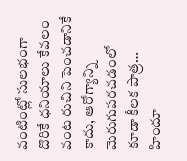వంటింట్లో సులభంగా దొరికే ధనియాలు కేవలం వంట రుచిని పెంచడానికే కాదు, ఆరోగ్యాన్ని మెరుగుపరచడంలో కూడా కీలక పాత్ర…
హిందూ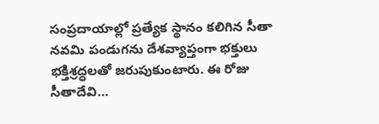సంప్రదాయాల్లో ప్రత్యేక స్థానం కలిగిన సీతా నవమి పండుగను దేశవ్యాప్తంగా భక్తులు భక్తిశ్రద్ధలతో జరుపుకుంటారు. ఈ రోజు సీతాదేవి…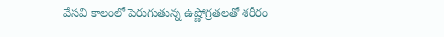వేసవి కాలంలో పెరుగుతున్న ఉష్ణోగ్రతలతో శరీరం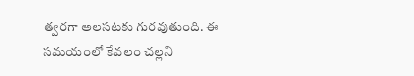త్వరగా అలసటకు గురవుతుంది. ఈ సమయంలో కేవలం చల్లని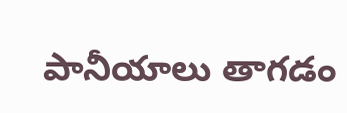పానీయాలు తాగడం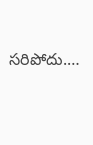సరిపోదు.…